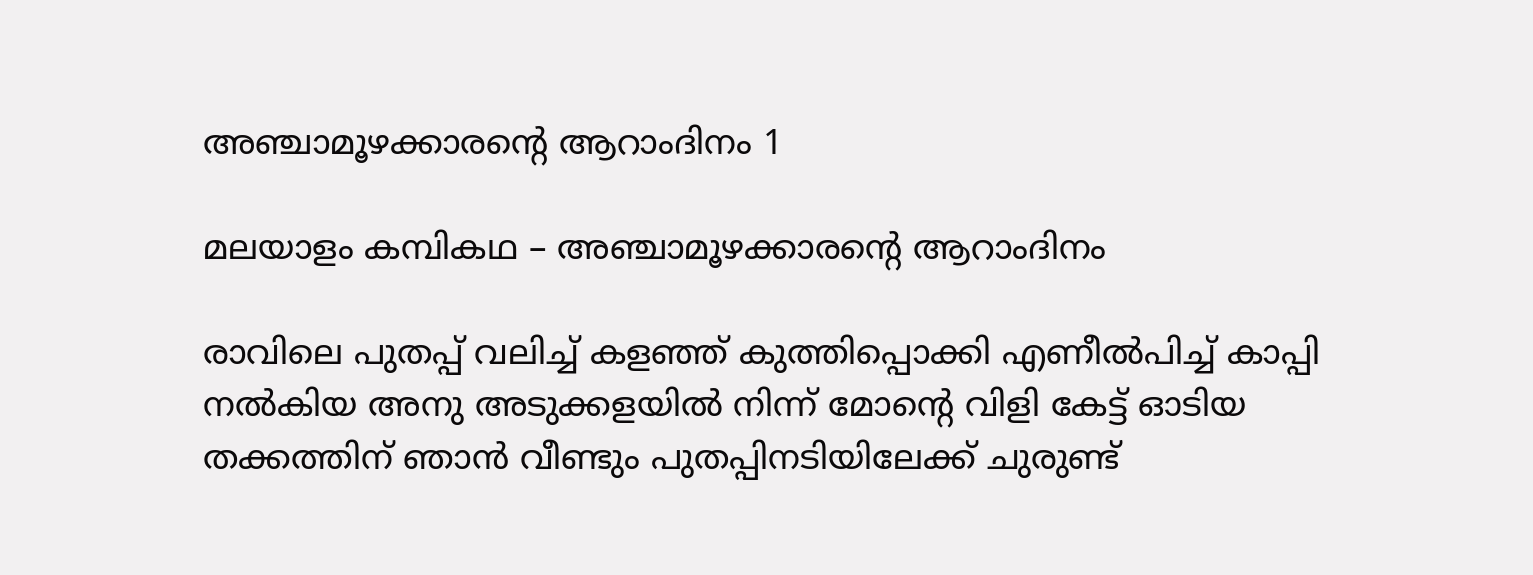അഞ്ചാമൂഴക്കാരന്റെ ആറാംദിനം 1

മലയാളം കമ്പികഥ – അഞ്ചാമൂഴക്കാരന്റെ ആറാംദിനം

രാവിലെ പുതപ്പ് വലിച്ച് കളഞ്ഞ് കുത്തിപ്പൊക്കി എണീൽപിച്ച് കാപ്പി നൽകിയ അനു അടുക്കളയിൽ നിന്ന് മോന്റെ വിളി കേട്ട് ഓടിയ തക്കത്തിന് ഞാൻ വീണ്ടും പുതപ്പിനടിയിലേക്ക് ചുരുണ്ട്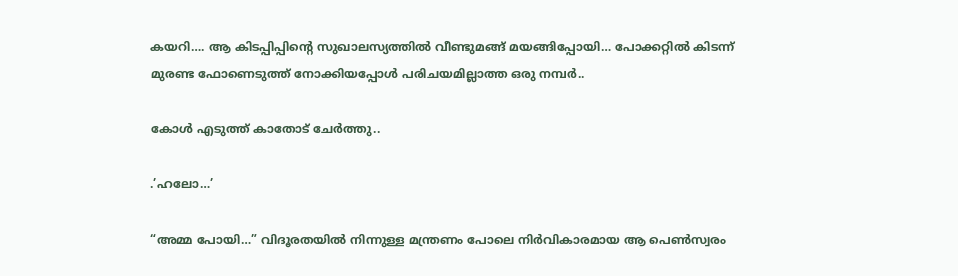കയറി…. ആ കിടപ്പിപ്പിന്റെ സുഖാലസ്യത്തിൽ വീണ്ടുമങ്ങ് മയങ്ങിപ്പോയി… പോക്കറ്റിൽ കിടന്ന് മുരണ്ട ഫോണെടുത്ത് നോക്കിയപ്പോൾ പരിചയമില്ലാത്ത ഒരു നമ്പർ..

കോൾ എടുത്ത് കാതോട് ചേർത്തു..

.’ഹലോ…’

“അമ്മ പോയി…” വിദൂരതയിൽ നിന്നുള്ള മന്ത്രണം പോലെ നിർവികാരമായ ആ പെൺസ്വരം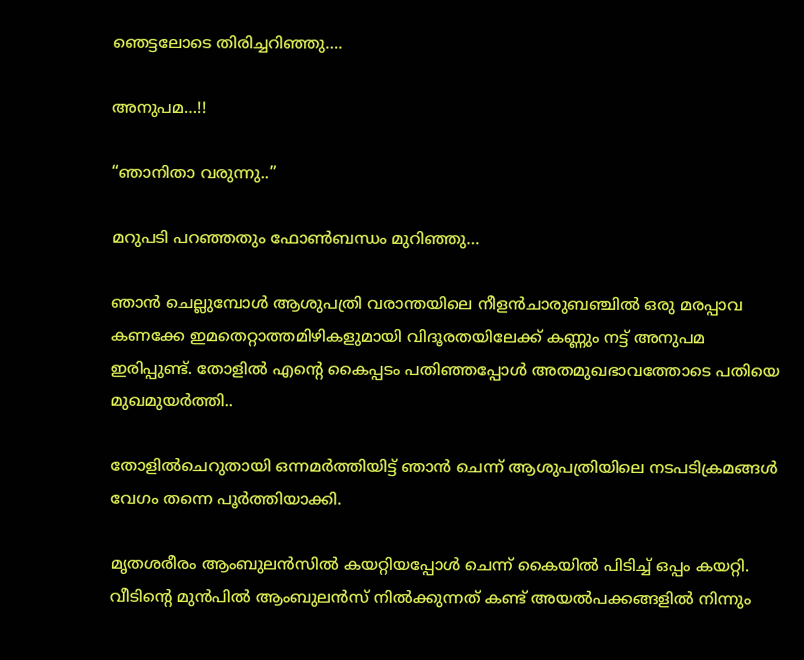ഞെട്ടലോടെ തിരിച്ചറിഞ്ഞു….

അനുപമ…!!

“ഞാനിതാ വരുന്നു..”

മറുപടി പറഞ്ഞതും ഫോൺബന്ധം മുറിഞ്ഞു…

ഞാൻ ചെല്ലുമ്പോൾ ആശുപത്രി വരാന്തയിലെ നീളൻചാരുബഞ്ചിൽ ഒരു മരപ്പാവ കണക്കേ ഇമതെറ്റാത്തമിഴികളുമായി വിദൂരതയിലേക്ക് കണ്ണും നട്ട് അനുപമ ഇരിപ്പുണ്ട്. തോളിൽ എന്റെ കൈപ്പടം പതിഞ്ഞപ്പോൾ അതമുഖഭാവത്തോടെ പതിയെ മുഖമുയർത്തി..

തോളിൽചെറുതായി ഒന്നമർത്തിയിട്ട് ഞാൻ ചെന്ന് ആശുപത്രിയിലെ നടപടിക്രമങ്ങൾ വേഗം തന്നെ പൂർത്തിയാക്കി.

മൃതശരീരം ആംബുലൻസിൽ കയറ്റിയപ്പോൾ ചെന്ന് കൈയിൽ പിടിച്ച് ഒപ്പം കയറ്റി. വീടിന്റെ മുൻപിൽ ആംബുലൻസ് നിൽക്കുന്നത് കണ്ട് അയൽപക്കങ്ങളിൽ നിന്നും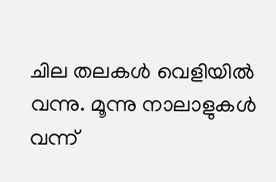ചില തലകൾ വെളിയിൽ വന്നു. മൂന്നു നാലാളുകൾ വന്ന്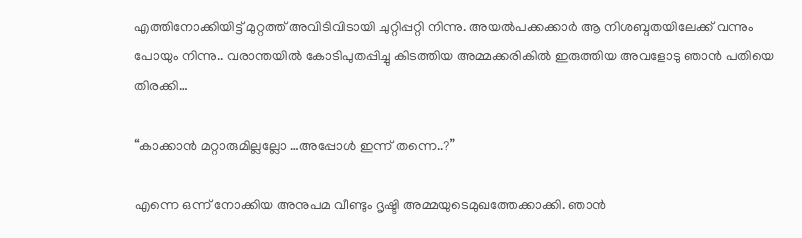എത്തിനോക്കിയിട്ട് മുറ്റത്ത് അവിടിവിടായി ചുറ്റിപ്പറ്റി നിന്നു. അയൽപക്കക്കാർ ആ നിശബ്ദതയിലേക്ക് വന്നും പോയും നിന്നു.. വരാന്തയിൽ കോടിപുതപ്പിച്ചു കിടത്തിയ അമ്മക്കരികിൽ ഇരുത്തിയ അവളോടു ഞാൻ പതിയെ തിരക്കി…

“കാക്കാൻ മറ്റാരുമില്ലല്ലോ …അപ്പോൾ ഇന്ന് തന്നെ..?”

എന്നെ ഒന്ന് നോക്കിയ അനുപമ വീണ്ടും ദൃഷ്ടി അമ്മയുടെമുഖത്തേക്കാക്കി. ഞാൻ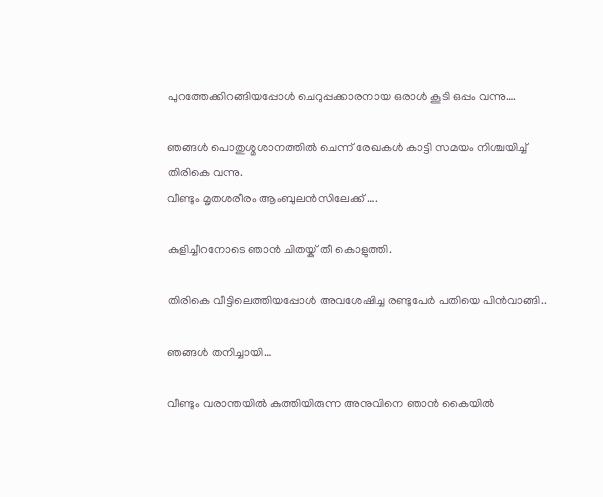പുറത്തേക്കിറങ്ങിയപ്പോൾ ചെറുപ്പക്കാരനായ ഒരാൾ കൂടി ഒപ്പം വന്നു….

ഞങ്ങൾ പൊതുശ്മശാനത്തിൽ ചെന്ന് രേഖകൾ കാട്ടി സമയം നിശ്ചയിച്ച് തിരികെ വന്നു.
വീണ്ടും മൃതശരീരം ആംബുലൻസിലേക്ക് ….

കുളിച്ചീറനോടെ ഞാൻ ചിതയ്ക് തീ കൊളുത്തി.

തിരികെ വീട്ടിലെത്തിയപ്പോൾ അവശേഷിച്ച രണ്ടുപേർ പതിയെ പിൻവാങ്ങി..

ഞങ്ങൾ തനിച്ചായി…

വീണ്ടും വരാന്തയിൽ കുത്തിയിരുന്ന അനുവിനെ ഞാൻ കൈയിൽ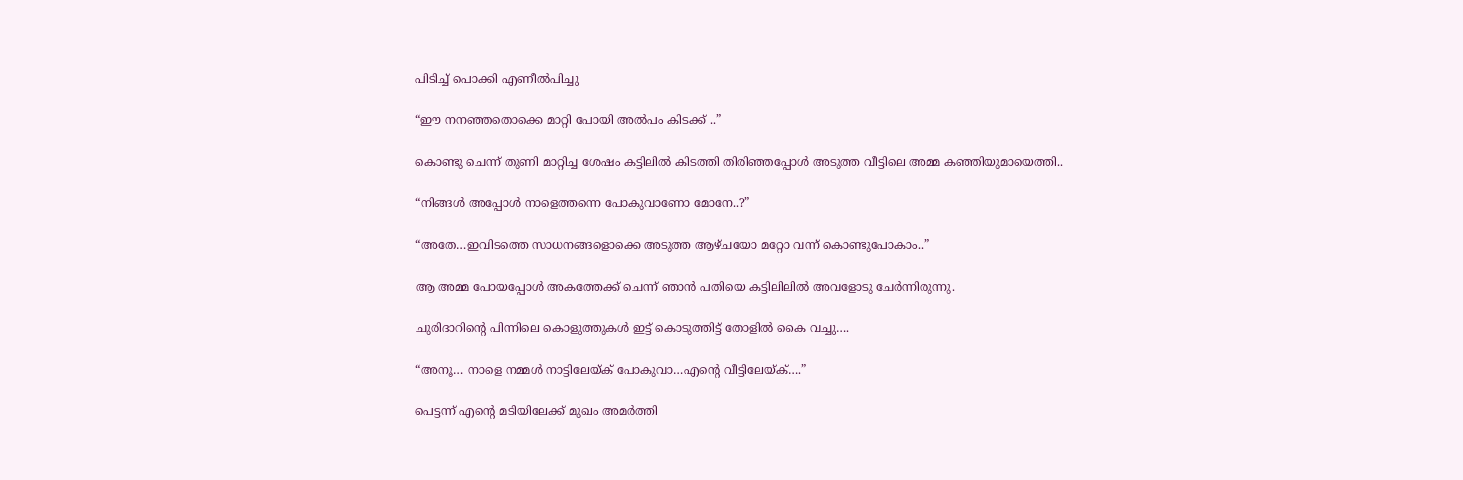പിടിച്ച് പൊക്കി എണീൽപിച്ചു

“ഈ നനഞ്ഞതൊക്കെ മാറ്റി പോയി അൽപം കിടക്ക് ..”

കൊണ്ടു ചെന്ന് തുണി മാറ്റിച്ച ശേഷം കട്ടിലിൽ കിടത്തി തിരിഞ്ഞപ്പോൾ അടുത്ത വീട്ടിലെ അമ്മ കഞ്ഞിയുമായെത്തി..

“നിങ്ങൾ അപ്പോൾ നാളെത്തന്നെ പോകുവാണോ മോനേ..?”

“അതേ…ഇവിടത്തെ സാധനങ്ങളൊക്കെ അടുത്ത ആഴ്ചയോ മറ്റോ വന്ന് കൊണ്ടുപോകാം..”

ആ അമ്മ പോയപ്പോൾ അകത്തേക്ക് ചെന്ന് ഞാൻ പതിയെ കട്ടിലിലിൽ അവളോടു ചേർന്നിരുന്നു.

ചുരിദാറിന്റെ പിന്നിലെ കൊളുത്തുകൾ ഇട്ട് കൊടുത്തിട്ട് തോളിൽ കൈ വച്ചു….

“അനൂ… നാളെ നമ്മൾ നാട്ടിലേയ്ക് പോകുവാ…എന്റെ വീട്ടിലേയ്ക്….”

പെട്ടന്ന് എന്റെ മടിയിലേക്ക് മുഖം അമർത്തി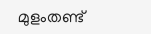മുളംതണ്ട്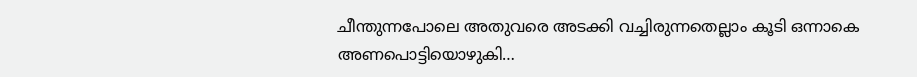ചീന്തുന്നപോലെ അതുവരെ അടക്കി വച്ചിരുന്നതെല്ലാം കൂടി ഒന്നാകെ അണപൊട്ടിയൊഴുകി…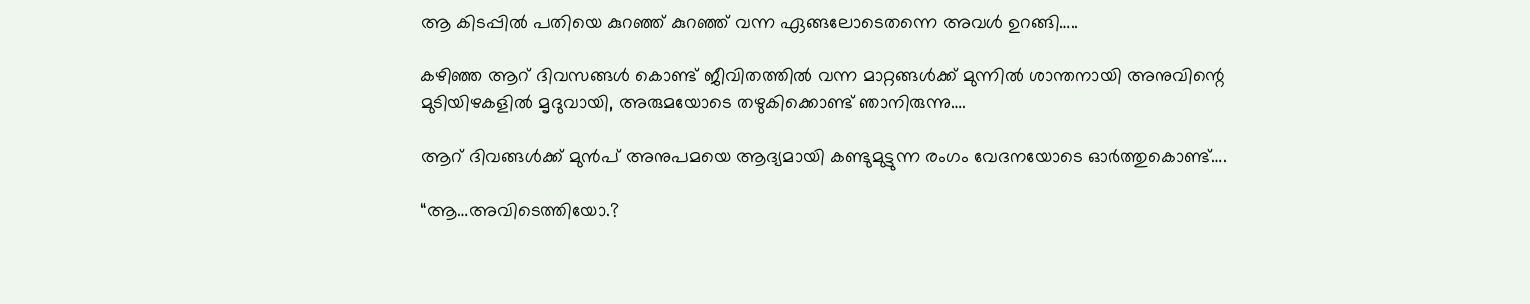ആ കിടപ്പിൽ പതിയെ കുറഞ്ഞ് കുറഞ്ഞ് വന്ന ഏങ്ങലോടെതന്നെ അവൾ ഉറങ്ങി…..

കഴിഞ്ഞ ആറ് ദിവസങ്ങൾ കൊണ്ട് ജീവിതത്തിൽ വന്ന മാറ്റങ്ങൾക്ക് മുന്നിൽ ശാന്തനായി അനുവിന്റെ മുടിയിഴകളിൽ മൃദുവായി, അരുമയോടെ തഴുകിക്കൊണ്ട് ഞാനിരുന്നു….

ആറ് ദിവങ്ങൾക്ക് മുൻപ് അനുപമയെ ആദ്യമായി കണ്ടുമുട്ടുന്ന രംഗം വേദനയോടെ ഓർത്തുകൊണ്ട്….

“ആ…അവിടെത്തിയോ.?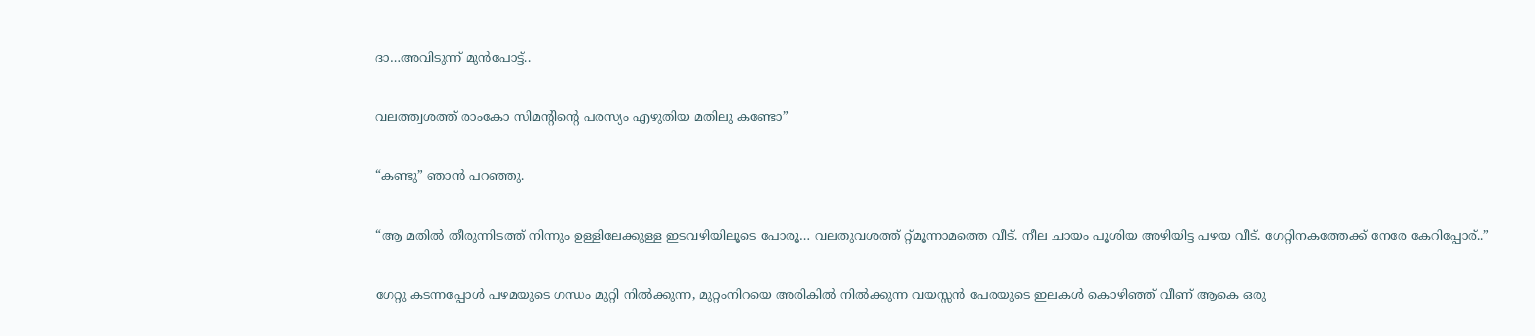ദാ…അവിടുന്ന് മുൻപോട്ട്..

വലത്ത്വശത്ത് രാംകോ സിമന്റിന്റെ പരസ്യം എഴുതിയ മതിലു കണ്ടോ”

“കണ്ടു” ഞാൻ പറഞ്ഞു.

“ആ മതിൽ തീരുന്നിടത്ത് നിന്നും ഉള്ളിലേക്കുള്ള ഇടവഴിയിലൂടെ പോരൂ… വലതുവശത്ത് റ്റ്മൂന്നാമത്തെ വീട്. നീല ചായം പൂശിയ അഴിയിട്ട പഴയ വീട്. ഗേറ്റിനകത്തേക്ക് നേരേ കേറിപ്പോര്..”

ഗേറ്റു കടന്നപ്പോൾ പഴമയുടെ ഗന്ധം മുറ്റി നിൽക്കുന്ന, മുറ്റംനിറയെ അരികിൽ നിൽക്കുന്ന വയസ്സൻ പേരയുടെ ഇലകൾ കൊഴിഞ്ഞ് വീണ് ആകെ ഒരു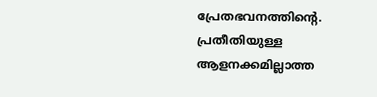പ്രേതഭവനത്തിന്റെ. പ്രതീതിയുള്ള ആളനക്കമില്ലാത്ത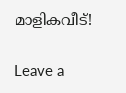മാളികവീട്!

Leave a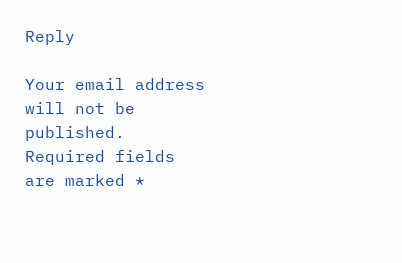Reply

Your email address will not be published. Required fields are marked *